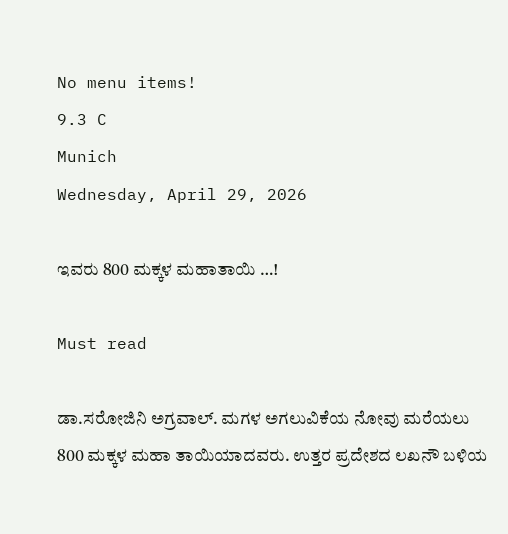No menu items!
9.3 C
Munich
Wednesday, April 29, 2026

ಇವರು 800 ಮಕ್ಕಳ ಮಹಾತಾಯಿ …!

Must read

ಡಾ.ಸರೋಜಿನಿ ಅಗ್ರವಾಲ್. ಮಗಳ ಅಗಲುವಿಕೆಯ ನೋವು ಮರೆಯಲು 800 ಮಕ್ಕಳ ಮಹಾ ತಾಯಿಯಾದವರು. ಉತ್ತರ ಪ್ರದೇಶದ ಲಖನೌ ಬಳಿಯ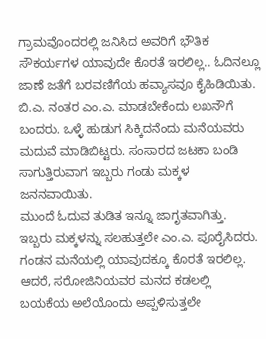ಗ್ರಾಮವೊಂದರಲ್ಲಿ ಜನಿಸಿದ ಅವರಿಗೆ ಭೌತಿಕ ಸೌಕರ್ಯಗಳ ಯಾವುದೇ ಕೊರತೆ ಇರಲಿಲ್ಲ.. ಓದಿನಲ್ಲೂ ಜಾಣೆ ಜತೆಗೆ ಬರವಣಿಗೆಯ ಹವ್ಯಾಸವೂ ಕೈಹಿಡಿಯಿತು. ಬಿ.ಎ. ನಂತರ ಎಂ.ಎ. ಮಾಡಬೇಕೆಂದು ಲಖನೌಗೆ ಬಂದರು. ಒಳ್ಳೆ ಹುಡುಗ ಸಿಕ್ಕಿದನೆಂದು ಮನೆಯವರು ಮದುವೆ ಮಾಡಿಬಿಟ್ಟರು. ಸಂಸಾರದ ಜಟಕಾ ಬಂಡಿ ಸಾಗುತ್ತಿರುವಾಗ ಇಬ್ಬರು ಗಂಡು ಮಕ್ಕಳ ಜನನವಾಯಿತು.
ಮುಂದೆ ಓದುವ ತುಡಿತ ಇನ್ನೂ ಜಾಗೃತವಾಗಿತ್ತು. ಇಬ್ಬರು ಮಕ್ಕಳನ್ನು ಸಲಹುತ್ತಲೇ ಎಂ.ಎ. ಪೂರೈಸಿದರು. ಗಂಡನ ಮನೆಯಲ್ಲಿ ಯಾವುದಕ್ಕೂ ಕೊರತೆ ಇರಲಿಲ್ಲ. ಆದರೆ, ಸರೋಜಿನಿಯವರ ಮನದ ಕಡಲಲ್ಲಿ ಬಯಕೆಯ ಅಲೆಯೊಂದು ಅಪ್ಪಳಿಸುತ್ತಲೇ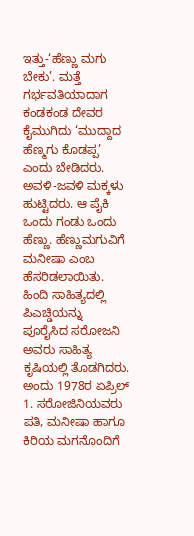ಇತ್ತು-‘ಹೆಣ್ಣು ಮಗು ಬೇಕು’. ಮತ್ತೆ ಗರ್ಭವತಿಯಾದಾಗ ಕಂಡಕಂಡ ದೇವರ ಕೈಮುಗಿದು ‘ಮುದ್ದಾದ ಹೆಣ್ಮಗು ಕೊಡಪ್ಪ’ ಎಂದು ಬೇಡಿದರು. ಅವಳಿ-ಜವಳಿ ಮಕ್ಕಳು ಹುಟ್ಟಿದರು. ಆ ಪೈಕಿ ಒಂದು ಗಂಡು ಒಂದು ಹೆಣ್ಣು. ಹೆಣ್ಣುಮಗುವಿಗೆ ಮನೀಷಾ ಎಂಬ ಹೆಸರಿಡಲಾಯಿತು. ಹಿಂದಿ ಸಾಹಿತ್ಯದಲ್ಲಿ ಪಿಎಚ್ಡಿಯನ್ನು ಪೂರೈಸಿದ ಸರೋಜನಿ ಅವರು ಸಾಹಿತ್ಯ ಕೃಷಿಯಲ್ಲಿ ತೊಡಗಿದರು.
ಅಂದು 1978ರ ಏಪ್ರಿಲ್ 1. ಸರೋಜಿನಿಯವರು ಪತಿ, ಮನೀಷಾ ಹಾಗೂ ಕಿರಿಯ ಮಗನೊಂದಿಗೆ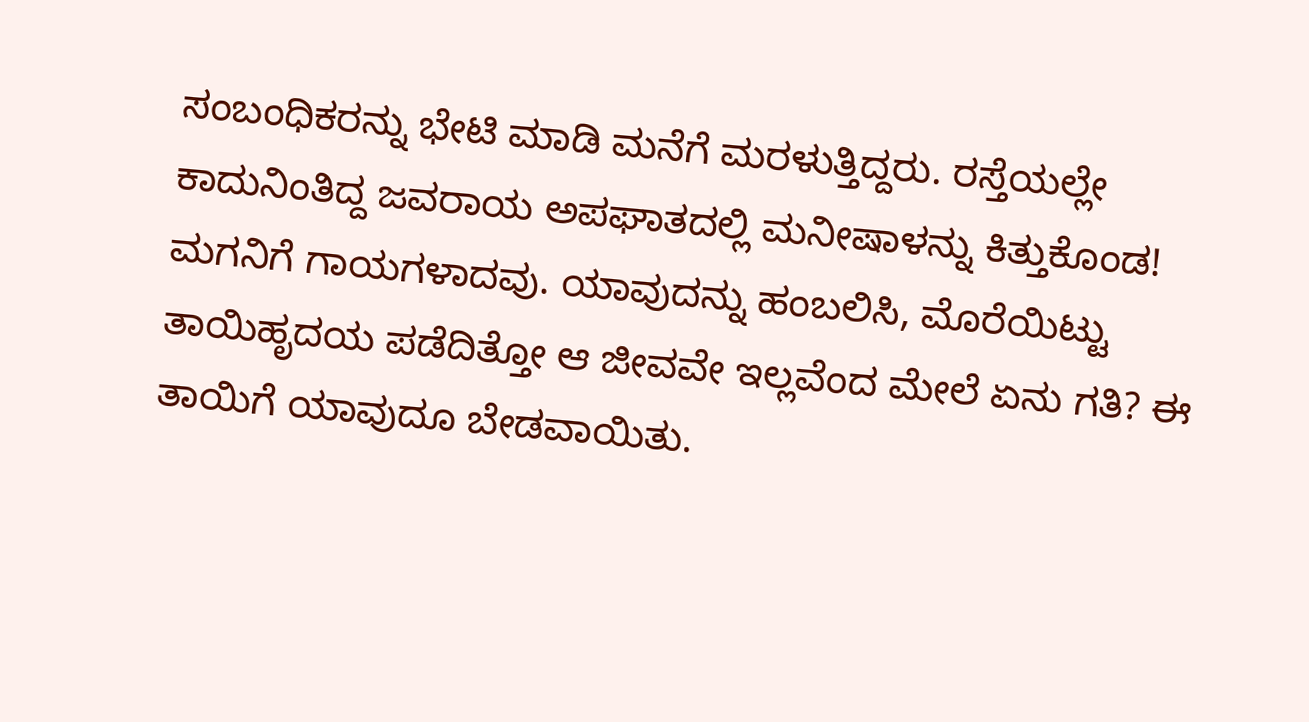ಸಂಬಂಧಿಕರನ್ನು ಭೇಟಿ ಮಾಡಿ ಮನೆಗೆ ಮರಳುತ್ತಿದ್ದರು. ರಸ್ತೆಯಲ್ಲೇ ಕಾದುನಿಂತಿದ್ದ ಜವರಾಯ ಅಪಘಾತದಲ್ಲಿ ಮನೀಷಾಳನ್ನು ಕಿತ್ತುಕೊಂಡ! ಮಗನಿಗೆ ಗಾಯಗಳಾದವು. ಯಾವುದನ್ನು ಹಂಬಲಿಸಿ, ಮೊರೆಯಿಟ್ಟು ತಾಯಿಹೃದಯ ಪಡೆದಿತ್ತೋ ಆ ಜೀವವೇ ಇಲ್ಲವೆಂದ ಮೇಲೆ ಏನು ಗತಿ? ಈ ತಾಯಿಗೆ ಯಾವುದೂ ಬೇಡವಾಯಿತು.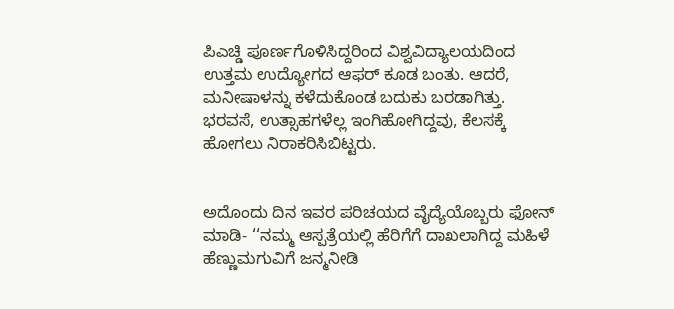ಪಿಎಚ್ಡಿ ಪೂರ್ಣಗೊಳಿಸಿದ್ದರಿಂದ ವಿಶ್ವವಿದ್ಯಾಲಯದಿಂದ ಉತ್ತಮ ಉದ್ಯೋಗದ ಆಫರ್ ಕೂಡ ಬಂತು. ಆದರೆ, ಮನೀಷಾಳನ್ನು ಕಳೆದುಕೊಂಡ ಬದುಕು ಬರಡಾಗಿತ್ತು. ಭರವಸೆ, ಉತ್ಸಾಹಗಳೆಲ್ಲ ಇಂಗಿಹೋಗಿದ್ದವು, ಕೆಲಸಕ್ಕೆ ಹೋಗಲು ನಿರಾಕರಿಸಿಬಿಟ್ಟರು.


ಅದೊಂದು ದಿನ ಇವರ ಪರಿಚಯದ ವೈದ್ಯೆಯೊಬ್ಬರು ಫೋನ್ ಮಾಡಿ- ‘‘ನಮ್ಮ ಆಸ್ಪತ್ರೆಯಲ್ಲಿ ಹೆರಿಗೆಗೆ ದಾಖಲಾಗಿದ್ದ ಮಹಿಳೆ ಹೆಣ್ಣುಮಗುವಿಗೆ ಜನ್ಮನೀಡಿ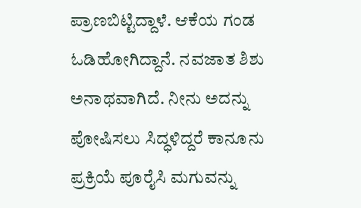ಪ್ರಾಣಬಿಟ್ಟಿದ್ದಾಳೆ. ಆಕೆಯ ಗಂಡ ಓಡಿಹೋಗಿದ್ದಾನೆ. ನವಜಾತ ಶಿಶು ಅನಾಥವಾಗಿದೆ. ನೀನು ಅದನ್ನು ಪೋಷಿಸಲು ಸಿದ್ಧಳಿದ್ದರೆ ಕಾನೂನು ಪ್ರಕ್ರಿಯೆ ಪೂರೈಸಿ ಮಗುವನ್ನು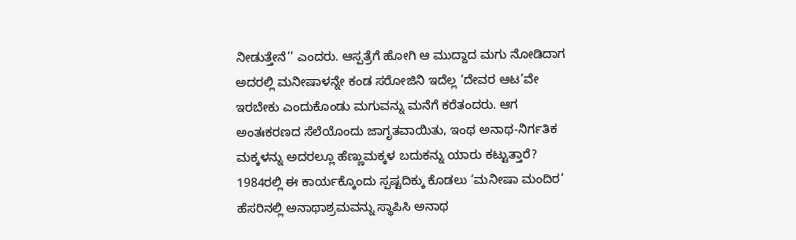ನೀಡುತ್ತೇನೆ’’ ಎಂದರು. ಆಸ್ಪತ್ರೆಗೆ ಹೋಗಿ ಆ ಮುದ್ದಾದ ಮಗು ನೋಡಿದಾಗ ಅದರಲ್ಲಿ ಮನೀಷಾಳನ್ನೇ ಕಂಡ ಸರೋಜಿನಿ ಇದೆಲ್ಲ ‘ದೇವರ ಆಟ’ವೇ ಇರಬೇಕು ಎಂದುಕೊಂಡು ಮಗುವನ್ನು ಮನೆಗೆ ಕರೆತಂದರು. ಆಗ ಅಂತಃಕರಣದ ಸೆಲೆಯೊಂದು ಜಾಗೃತವಾಯಿತು, ಇಂಥ ಅನಾಥ-ನಿರ್ಗತಿಕ ಮಕ್ಕಳನ್ನು ಅದರಲ್ಲೂ ಹೆಣ್ಣುಮಕ್ಕಳ ಬದುಕನ್ನು ಯಾರು ಕಟ್ಟುತ್ತಾರೆ?
1984ರಲ್ಲಿ ಈ ಕಾರ್ಯಕ್ಕೊಂದು ಸ್ಪಷ್ಟದಿಕ್ಕು ಕೊಡಲು ‘ಮನೀಷಾ ಮಂದಿರ’ ಹೆಸರಿನಲ್ಲಿ ಅನಾಥಾಶ್ರಮವನ್ನು ಸ್ಥಾಪಿಸಿ ಅನಾಥ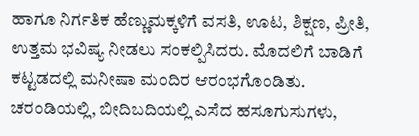ಹಾಗೂ ನಿರ್ಗತಿಕ ಹೆಣ್ಣುಮಕ್ಕಳಿಗೆ ವಸತಿ, ಊಟ, ಶಿಕ್ಷಣ, ಪ್ರೀತಿ, ಉತ್ತಮ ಭವಿಷ್ಯ ನೀಡಲು ಸಂಕಲ್ಪಿಸಿದರು. ಮೊದಲಿಗೆ ಬಾಡಿಗೆ ಕಟ್ಟಡದಲ್ಲಿ ಮನೀಷಾ ಮಂದಿರ ಆರಂಭಗೊಂಡಿತು. ಚರಂಡಿಯಲ್ಲಿ, ಬೀದಿಬದಿಯಲ್ಲಿ ಎಸೆದ ಹಸೂಗುಸುಗಳು,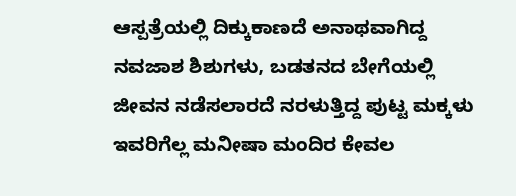ಆಸ್ಪತ್ರೆಯಲ್ಲಿ ದಿಕ್ಕುಕಾಣದೆ ಅನಾಥವಾಗಿದ್ದ ನವಜಾಶ ಶಿಶುಗಳು, ಬಡತನದ ಬೇಗೆಯಲ್ಲಿ ಜೀವನ ನಡೆಸಲಾರದೆ ನರಳುತ್ತಿದ್ದ ಪುಟ್ಟ ಮಕ್ಕಳು ಇವರಿಗೆಲ್ಲ ಮನೀಷಾ ಮಂದಿರ ಕೇವಲ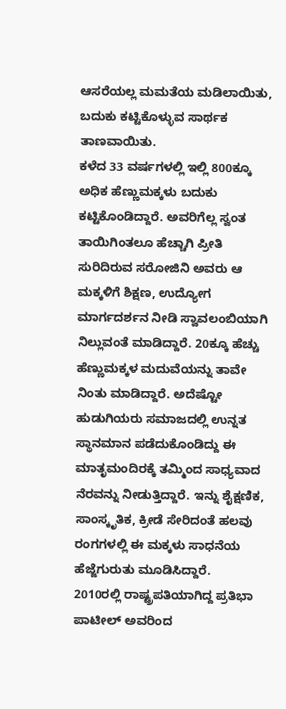ಆಸರೆಯಲ್ಲ ಮಮತೆಯ ಮಡಿಲಾಯಿತು, ಬದುಕು ಕಟ್ಟಿಕೊಳ್ಳುವ ಸಾರ್ಥಕ ತಾಣವಾಯಿತು.
ಕಳೆದ 33 ವರ್ಷಗಳಲ್ಲಿ ಇಲ್ಲಿ 800ಕ್ಕೂ ಅಧಿಕ ಹೆಣ್ಣುಮಕ್ಕಳು ಬದುಕು ಕಟ್ಟಿಕೊಂಡಿದ್ದಾರೆ. ಅವರಿಗೆಲ್ಲ ಸ್ವಂತ ತಾಯಿಗಿಂತಲೂ ಹೆಚ್ಚಾಗಿ ಪ್ರೀತಿ ಸುರಿದಿರುವ ಸರೋಜಿನಿ ಅವರು ಆ ಮಕ್ಕಳಿಗೆ ಶಿಕ್ಷಣ, ಉದ್ಯೋಗ ಮಾರ್ಗದರ್ಶನ ನೀಡಿ ಸ್ವಾವಲಂಬಿಯಾಗಿ ನಿಲ್ಲುವಂತೆ ಮಾಡಿದ್ದಾರೆ. 20ಕ್ಕೂ ಹೆಚ್ಚು ಹೆಣ್ಣುಮಕ್ಕಳ ಮದುವೆಯನ್ನು ತಾವೇ ನಿಂತು ಮಾಡಿದ್ದಾರೆ. ಅದೆಷ್ಟೋ ಹುಡುಗಿಯರು ಸಮಾಜದಲ್ಲಿ ಉನ್ನತ ಸ್ಥಾನಮಾನ ಪಡೆದುಕೊಂಡಿದ್ದು ಈ ಮಾತೃಮಂದಿರಕ್ಕೆ ತಮ್ಮಿಂದ ಸಾಧ್ಯವಾದ ನೆರವನ್ನು ನೀಡುತ್ತಿದ್ದಾರೆ. ಇನ್ನು ಶೈಕ್ಷಣಿಕ, ಸಾಂಸ್ಕೃತಿಕ, ಕ್ರೀಡೆ ಸೇರಿದಂತೆ ಹಲವು ರಂಗಗಳಲ್ಲಿ ಈ ಮಕ್ಕಳು ಸಾಧನೆಯ ಹೆಜ್ಜೆಗುರುತು ಮೂಡಿಸಿದ್ದಾರೆ.
2010ರಲ್ಲಿ ರಾಷ್ಟ್ರಪತಿಯಾಗಿದ್ದ ಪ್ರತಿಭಾ ಪಾಟೀಲ್ ಅವರಿಂದ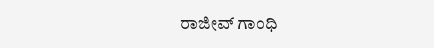ರಾಜೀವ್ ಗಾಂಧಿ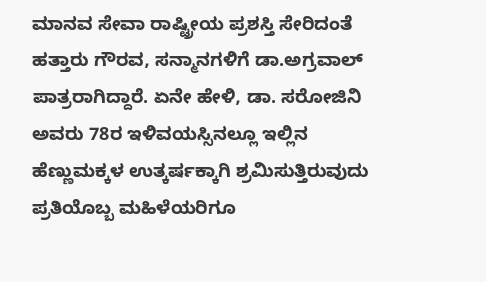ಮಾನವ ಸೇವಾ ರಾಷ್ಟ್ರೀಯ ಪ್ರಶಸ್ತಿ ಸೇರಿದಂತೆ ಹತ್ತಾರು ಗೌರವ, ಸನ್ಮಾನಗಳಿಗೆ ಡಾ.ಅಗ್ರವಾಲ್ ಪಾತ್ರರಾಗಿದ್ದಾರೆ. ಏನೇ ಹೇಳಿ, ಡಾ. ಸರೋಜಿನಿ ಅವರು 78ರ ಇಳಿವಯಸ್ಸಿನಲ್ಲೂ ಇಲ್ಲಿನ ಹೆಣ್ಣುಮಕ್ಕಳ ಉತ್ಕರ್ಷಕ್ಕಾಗಿ ಶ್ರಮಿಸುತ್ತಿರುವುದು ಪ್ರತಿಯೊಬ್ಬ ಮಹಿಳೆಯರಿಗೂ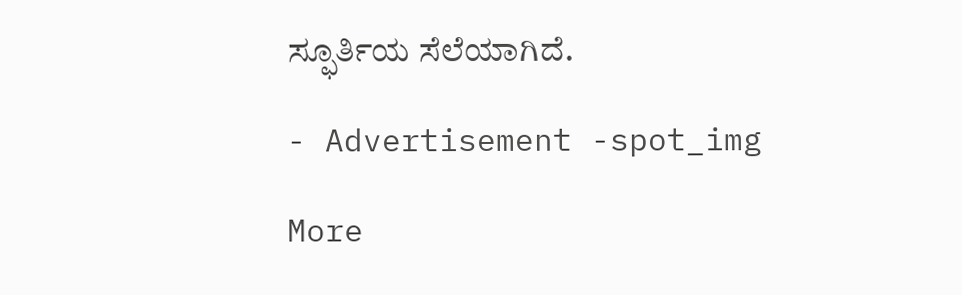ಸ್ಫೂರ್ತಿಯ ಸೆಲೆಯಾಗಿದೆ.

- Advertisement -spot_img

More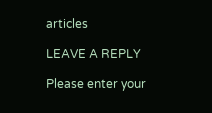articles

LEAVE A REPLY

Please enter your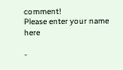comment!
Please enter your name here

-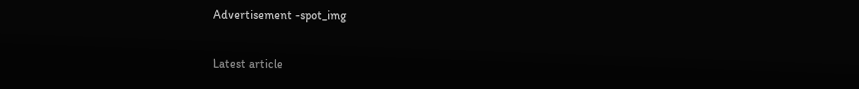Advertisement -spot_img

Latest article